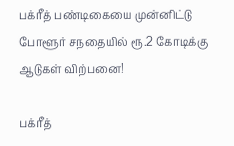பக்ரீத் பண்டிகையை முன்னிட்டு போளூர் சநதையில் ரூ.2 கோடிக்கு ஆடுகள் விற்பனை!

பக்ரீத்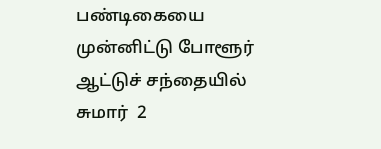பண்டிகையை முன்னிட்டு போளூர் ஆட்டுச் சந்தையில்  சுமார்  2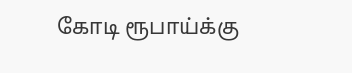கோடி ரூபாய்க்கு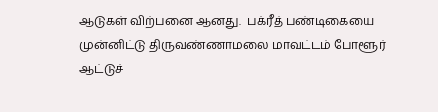ஆடுகள் விற்பனை ஆனது.  பக்ரீத் பண்டிகையை முன்னிட்டு திருவண்ணாமலை மாவட்டம் போளூர் ஆட்டுச்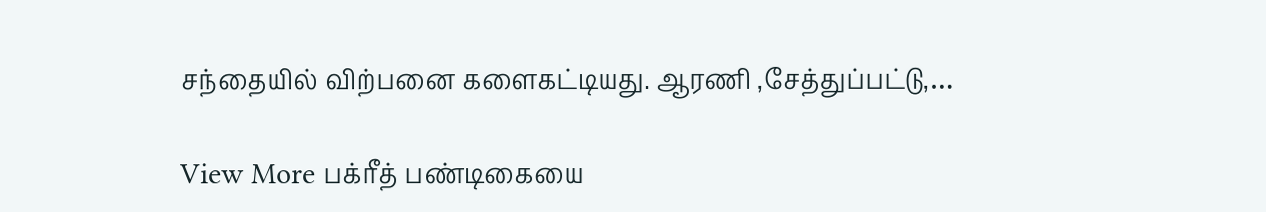சந்தையில் விற்பனை களைகட்டியது. ஆரணி ,சேத்துப்பட்டு,…

View More பக்ரீத் பண்டிகையை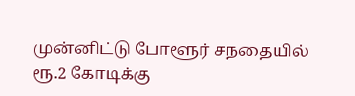முன்னிட்டு போளூர் சநதையில் ரூ.2 கோடிக்கு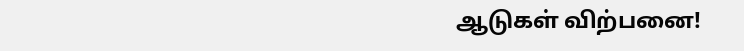ஆடுகள் விற்பனை!